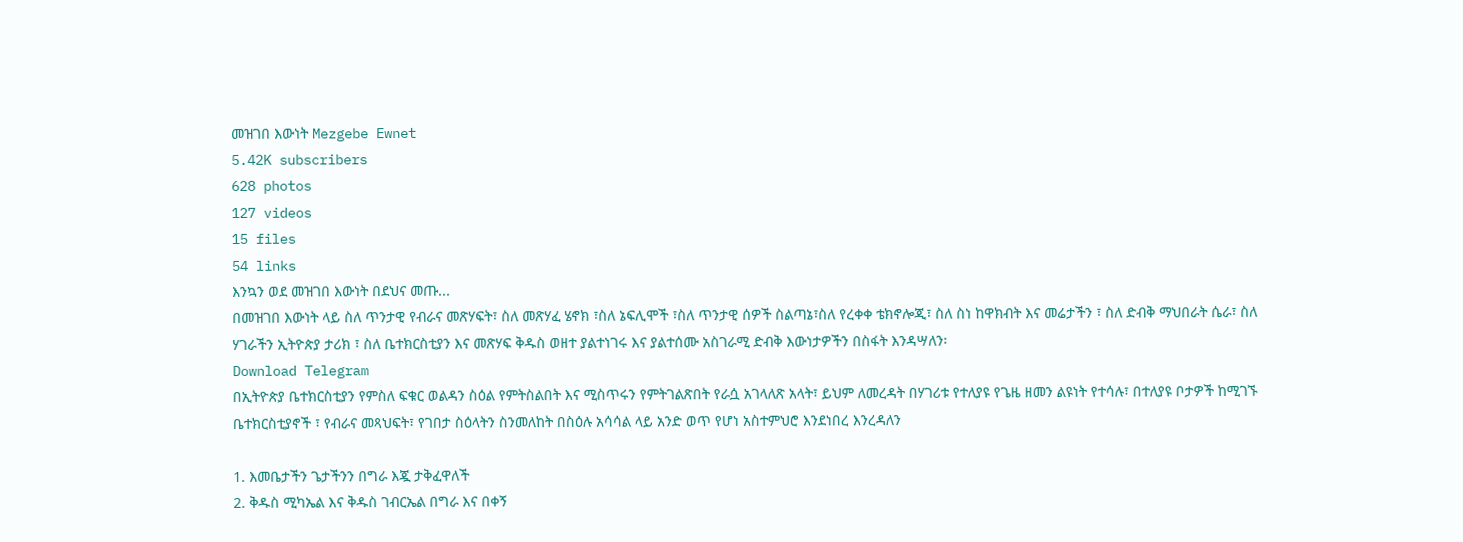መዝገበ እውነት Mezgebe Ewnet
5.42K subscribers
628 photos
127 videos
15 files
54 links
እንኳን ወደ መዝገበ እውነት በደህና መጡ...
በመዝገበ እውነት ላይ ስለ ጥንታዊ የብራና መጽሃፍት፣ ስለ መጽሃፈ ሄኖክ ፣ስለ ኔፍሊሞች ፣ስለ ጥንታዊ ሰዎች ስልጣኔ፣ስለ የረቀቀ ቴክኖሎጂ፣ ስለ ስነ ከዋክብት እና መሬታችን ፣ ስለ ድብቅ ማህበራት ሴራ፣ ስለ ሃገራችን ኢትዮጵያ ታሪክ ፣ ስለ ቤተክርስቲያን እና መጽሃፍ ቅዱስ ወዘተ ያልተነገሩ እና ያልተሰሙ አስገራሚ ድብቅ እውነታዎችን በስፋት እንዳሣለን፡
Download Telegram
በኢትዮጵያ ቤተክርስቲያን የምስለ ፍቁር ወልዳን ስዕል የምትስልበት እና ሚስጥሩን የምትገልጽበት የራሷ አገላለጽ አላት፣ ይህም ለመረዳት በሃገሪቱ የተለያዩ የጌዜ ዘመን ልዩነት የተሳሉ፣ በተለያዩ ቦታዎች ከሚገኙ ቤተክርስቲያኖች ፣ የብራና መጻህፍት፣ የገበታ ስዕላትን ስንመለከት በስዕሉ አሳሳል ላይ አንድ ወጥ የሆነ አስተምህሮ እንደነበረ እንረዳለን

1. እመቤታችን ጌታችንን በግራ እጇ ታቅፈዋለች
2. ቅዱስ ሚካኤል እና ቅዱስ ገብርኤል በግራ እና በቀኝ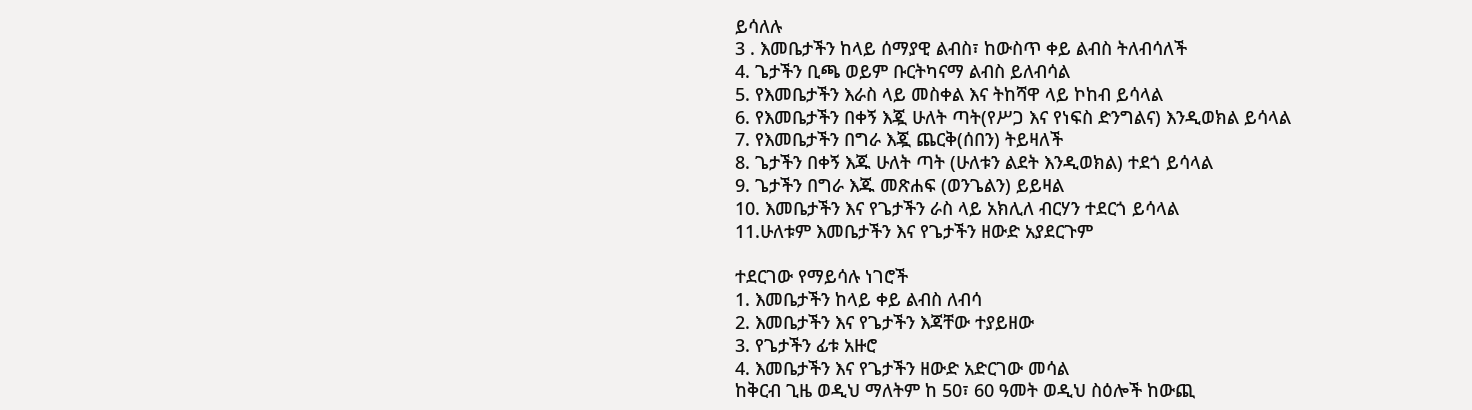ይሳለሉ
3 . እመቤታችን ከላይ ሰማያዊ ልብስ፣ ከውስጥ ቀይ ልብስ ትለብሳለች
4. ጌታችን ቢጫ ወይም ቡርትካናማ ልብስ ይለብሳል
5. የእመቤታችን እራስ ላይ መስቀል እና ትከሻዋ ላይ ኮከብ ይሳላል
6. የእመቤታችን በቀኝ እጇ ሁለት ጣት(የሥጋ እና የነፍስ ድንግልና) እንዲወክል ይሳላል
7. የእመቤታችን በግራ እጇ ጨርቅ(ሰበን) ትይዛለች
8. ጌታችን በቀኝ እጁ ሁለት ጣት (ሁለቱን ልደት እንዲወክል) ተደጎ ይሳላል
9. ጌታችን በግራ እጁ መጽሐፍ (ወንጌልን) ይይዛል
10. እመቤታችን እና የጌታችን ራስ ላይ አክሊለ ብርሃን ተደርጎ ይሳላል
11.ሁለቱም እመቤታችን እና የጌታችን ዘውድ አያደርጉም

ተደርገው የማይሳሉ ነገሮች
1. እመቤታችን ከላይ ቀይ ልብስ ለብሳ
2. እመቤታችን እና የጌታችን እጃቸው ተያይዘው
3. የጌታችን ፊቱ አዙሮ
4. እመቤታችን እና የጌታችን ዘውድ አድርገው መሳል
ከቅርብ ጊዜ ወዲህ ማለትም ከ 50፣ 60 ዓመት ወዲህ ስዕሎች ከውጪ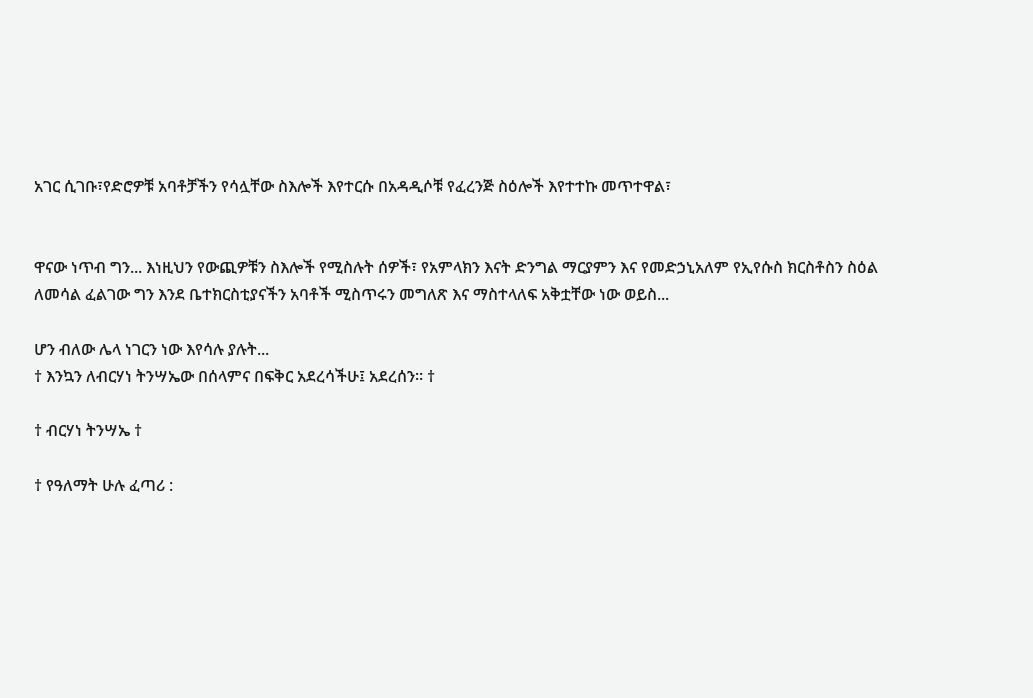አገር ሲገቡ፣የድሮዎቹ አባቶቻችን የሳሏቸው ስእሎች እየተርሱ በአዳዲሶቹ የፈረንጅ ስዕሎች እየተተኩ መጥተዋል፣


ዋናው ነጥብ ግን... እነዚህን የውጪዎቹን ስእሎች የሚስሉት ሰዎች፣ የአምላክን እናት ድንግል ማርያምን እና የመድኃኒአለም የኢየሱስ ክርስቶስን ስዕል ለመሳል ፈልገው ግን እንደ ቤተክርስቲያናችን አባቶች ሚስጥሩን መግለጽ እና ማስተላለፍ አቅቷቸው ነው ወይስ...

ሆን ብለው ሌላ ነገርን ነው እየሳሉ ያሉት...
† እንኳን ለብርሃነ ትንሣኤው በሰላምና በፍቅር አደረሳችሁ፤ አደረሰን። †

† ብርሃነ ትንሣኤ †

† የዓለማት ሁሉ ፈጣሪ :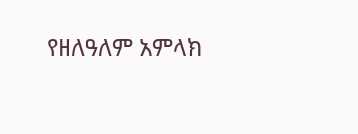የዘለዓለም አምላክ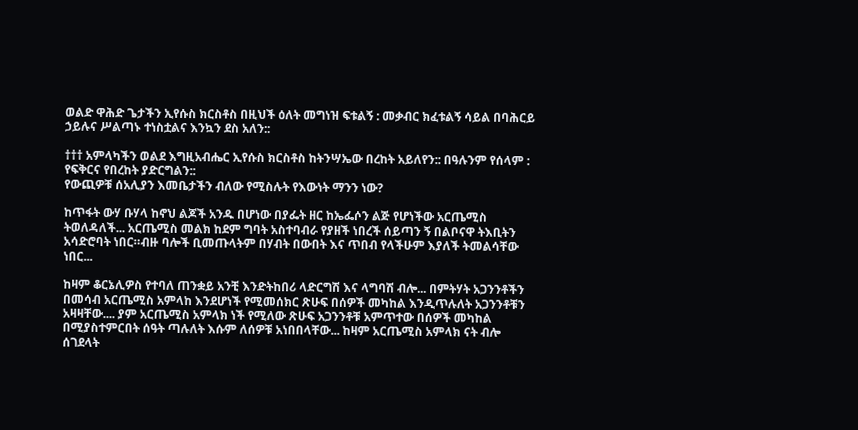ወልድ ዋሕድ ጌታችን ኢየሱስ ክርስቶስ በዚህች ዕለት መግነዝ ፍቱልኝ : መቃብር ክፈቱልኝ ሳይል በባሕርይ ኃይሉና ሥልጣኑ ተነስቷልና እንኳን ደስ አለን::

††† አምላካችን ወልደ እግዚአብሔር ኢየሱስ ክርስቶስ ከትንሣኤው በረከት አይለየን:: በዓሉንም የሰላም : የፍቅርና የበረከት ያድርግልን::
የውጪዎቹ ሰአሊያን እመቤታችን ብለው የሚስሉት የእውነት ማንን ነው?

ከጥፋት ውሃ ቡሃላ ከኖህ ልጆች አንዱ በሆነው በያፌት ዘር ከኤፌሶን ልጅ የሆነችው አርጤሚስ ትወለዳለች... አርጤሚስ መልክ ከደም ግባት አስተባብራ የያዘች ነበረች ሰይጣን ኝ በልቦናዋ ትእቢትን አሳድሮባት ነበር።ብዙ ባሎች ቢመጡላትም በሃብት በውበት እና ጥበብ የላችሁም እያለች ትመልሳቸው ነበር...

ከዛም ቆርኔሊዎስ የተባለ ጠንቋይ አንቺ እንድትከበሪ ላድርግሽ እና ላግባሽ ብሎ... በምትሃት አጋንንቶችን በመሳብ አርጤሚስ አምላከ እንደሆነች የሚመሰክር ጽሁፍ በሰዎች መካከል እንዲጥሉለት አጋንንቶቹን አዛዛቸው.... ያም አርጤሚስ አምላክ ነች የሚለው ጽሁፍ አጋንንቶቹ አምጥተው በሰዎች መካከል በሚያስተምርበት ሰዓት ጣሉለት እሱም ለሰዎቹ አነበበላቸው... ከዛም አርጤሚስ አምላክ ናት ብሎ ሰገደላት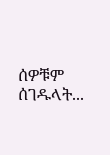ሰዎቹም ሰገዱላት...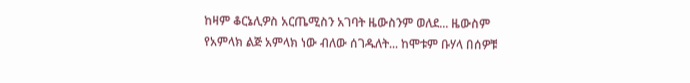ከዛም ቆርኔሊዎስ አርጤሚስን አገባት ዜውስንም ወለደ... ዜውስም የአምላክ ልጅ አምላክ ነው ብለው ሰገዱለት... ከሞቱም ቡሃላ በሰዎቹ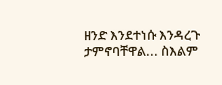ዘንድ እንደተነሱ እንዳረጉ ታምኖባቸዋል... ስእልም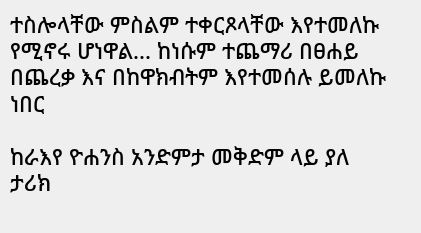ተስሎላቸው ምስልም ተቀርጾላቸው እየተመለኩ የሚኖሩ ሆነዋል... ከነሱም ተጨማሪ በፀሐይ በጨረቃ እና በከዋክብትም እየተመሰሉ ይመለኩ ነበር

ከራእየ ዮሐንስ አንድምታ መቅድም ላይ ያለ ታሪክ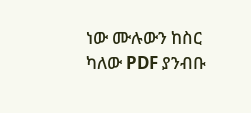ነው ሙሉውን ከስር ካለው PDF ያንብቡ